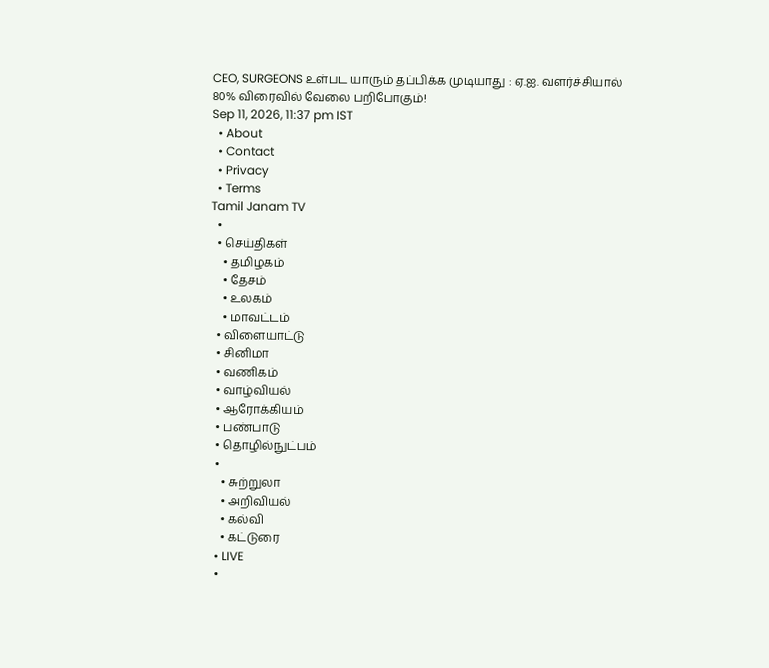CEO, SURGEONS உள்பட யாரும் தப்பிக்க முடியாது : ஏ.ஐ. வளர்ச்சியால் 80% விரைவில் வேலை பறிபோகும்!
Sep 11, 2026, 11:37 pm IST
  • About
  • Contact
  • Privacy
  • Terms
Tamil Janam TV
  •
  • செய்திகள்
    • தமிழகம்
    • தேசம்
    • உலகம்
    • மாவட்டம்
  • விளையாட்டு
  • சினிமா
  • வணிகம்
  • வாழ்வியல்
  • ஆரோக்கியம்
  • பண்பாடு
  • தொழில்நுட்பம்
  •
    • சுற்றுலா
    • அறிவியல்
    • கல்வி
    • கட்டுரை
  • LIVE
  •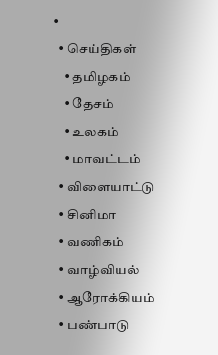•
  • செய்திகள்
    • தமிழகம்
    • தேசம்
    • உலகம்
    • மாவட்டம்
  • விளையாட்டு
  • சினிமா
  • வணிகம்
  • வாழ்வியல்
  • ஆரோக்கியம்
  • பண்பாடு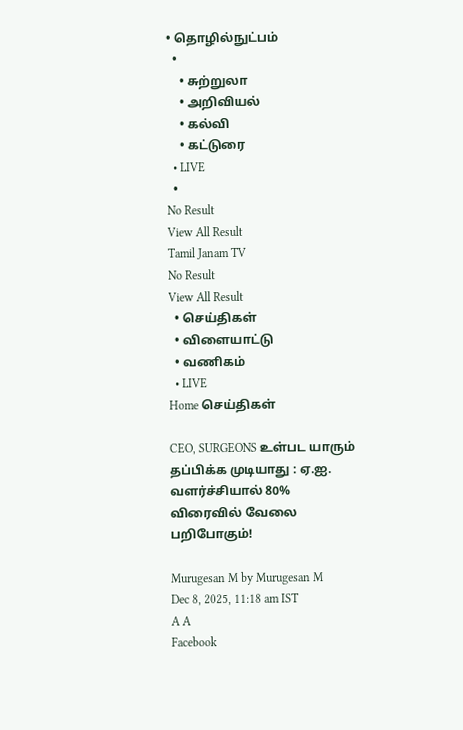• தொழில்நுட்பம்
  •
    • சுற்றுலா
    • அறிவியல்
    • கல்வி
    • கட்டுரை
  • LIVE
  •
No Result
View All Result
Tamil Janam TV
No Result
View All Result
  • செய்திகள்
  • விளையாட்டு
  • வணிகம்
  • LIVE
Home செய்திகள்

CEO, SURGEONS உள்பட யாரும் தப்பிக்க முடியாது : ஏ.ஐ. வளர்ச்சியால் 80% விரைவில் வேலை பறிபோகும்!

Murugesan M by Murugesan M
Dec 8, 2025, 11:18 am IST
A A
Facebook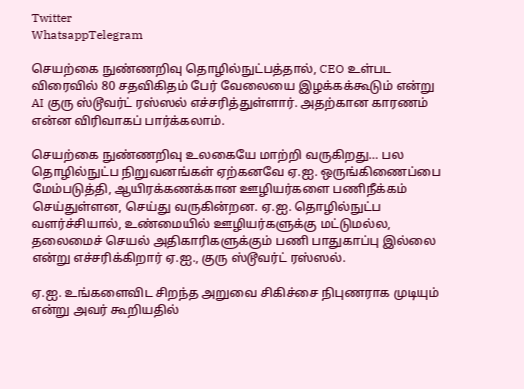Twitter
WhatsappTelegram

செயற்கை நுண்ணறிவு தொழில்நுட்பத்தால், CEO உள்பட விரைவில் 80 சதவிகிதம் பேர் வேலையை இழக்கக்கூடும் என்று AI குரு ஸ்டூவர்ட் ரஸ்ஸல் எச்சரித்துள்ளார். அதற்கான காரணம் என்ன விரிவாகப் பார்க்கலாம்.

செயற்கை நுண்ணறிவு உலகையே மாற்றி வருகிறது… பல தொழில்நுட்ப நிறுவனங்கள் ஏற்கனவே ஏ.ஐ. ஒருங்கிணைப்பை மேம்படுத்தி, ஆயிரக்கணக்கான ஊழியர்களை பணிநீக்கம் செய்துள்ளன, செய்து வருகின்றன. ஏ.ஐ. தொழில்நுட்ப வளர்ச்சியால், உண்மையில் ஊழியர்களுக்கு மட்டுமல்ல, தலைமைச் செயல் அதிகாரிகளுக்கும் பணி பாதுகாப்பு இல்லை என்று எச்சரிக்கிறார் ஏ.ஐ., குரு ஸ்டூவர்ட் ரஸ்ஸல்.

ஏ.ஐ. உங்களைவிட சிறந்த அறுவை சிகிச்சை நிபுணராக முடியும் என்று அவர் கூறியதில்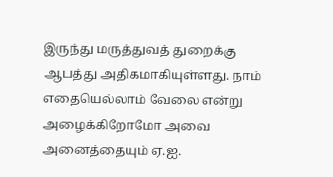இருந்து மருத்துவத் துறைக்கு ஆபத்து அதிகமாகியுள்ளது. நாம் எதையெல்லாம் வேலை என்று அழைக்கிறோமோ அவை அனைத்தையும் ஏ.ஐ.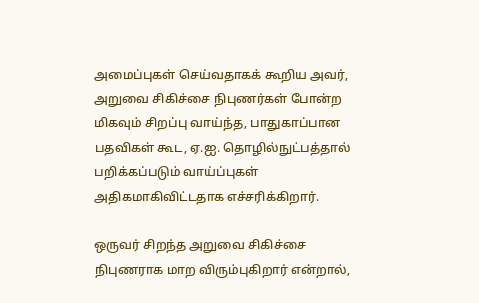அமைப்புகள் செய்வதாகக் கூறிய அவர், அறுவை சிகிச்சை நிபுணர்கள் போன்ற மிகவும் சிறப்பு வாய்ந்த, பாதுகாப்பான பதவிகள் கூட, ஏ.ஐ. தொழில்நுட்பத்தால் பறிக்கப்படும் வாய்ப்புகள் அதிகமாகிவிட்டதாக எச்சரிக்கிறார்.

ஒருவர் சிறந்த அறுவை சிகிச்சை நிபுணராக மாற விரும்புகிறார் என்றால்,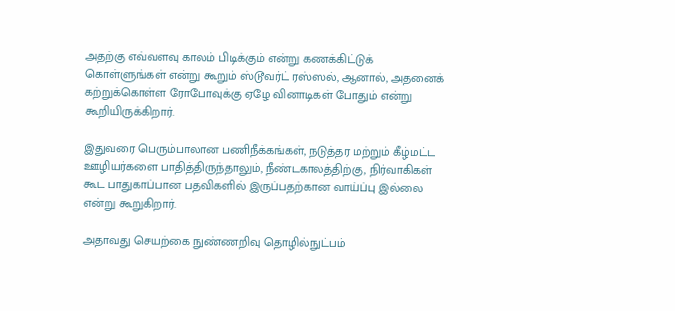அதற்கு எவ்வளவு காலம் பிடிக்கும் என்று கணக்கிட்டுக் கொள்ளுங்கள் என்று கூறும் ஸ்டூவர்ட் ரஸ்ஸல், ஆனால், அதனைக் கற்றுக்கொள்ள ரோபோவுக்கு ஏழே வினாடிகள் போதும் என்று கூறியிருக்கிறார்.

இதுவரை பெரும்பாலான பணிநீக்கங்கள், நடுத்தர மற்றும் கீழ்மட்ட ஊழியர்களை பாதித்திருந்தாலும், நீண்டகாலத்திற்கு, நிர்வாகிகள் கூட பாதுகாப்பான பதவிகளில் இருப்பதற்கான வாய்ப்பு இல்லை என்று கூறுகிறார்.

அதாவது செயற்கை நுண்ணறிவு தொழில்நுட்பம்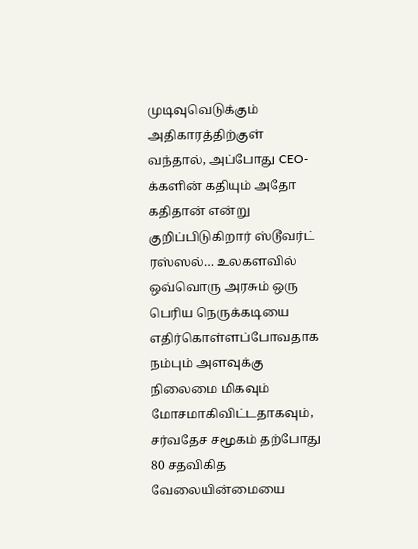முடிவுவெடுக்கும் அதிகாரத்திற்குள் வந்தால், அப்போது CEO-க்களின் கதியும் அதோ கதிதான் என்று குறிப்பிடுகிறார் ஸ்டூவர்ட் ரஸ்ஸல்… உலகளவில் ஒவ்வொரு அரசும் ஒரு பெரிய நெருக்கடியை எதிர்கொள்ளப்போவதாக நம்பும் அளவுக்கு நிலைமை மிகவும் மோசமாகிவிட்டதாகவும், சர்வதேச சமூகம் தற்போது 80 சதவிகித வேலையின்மையை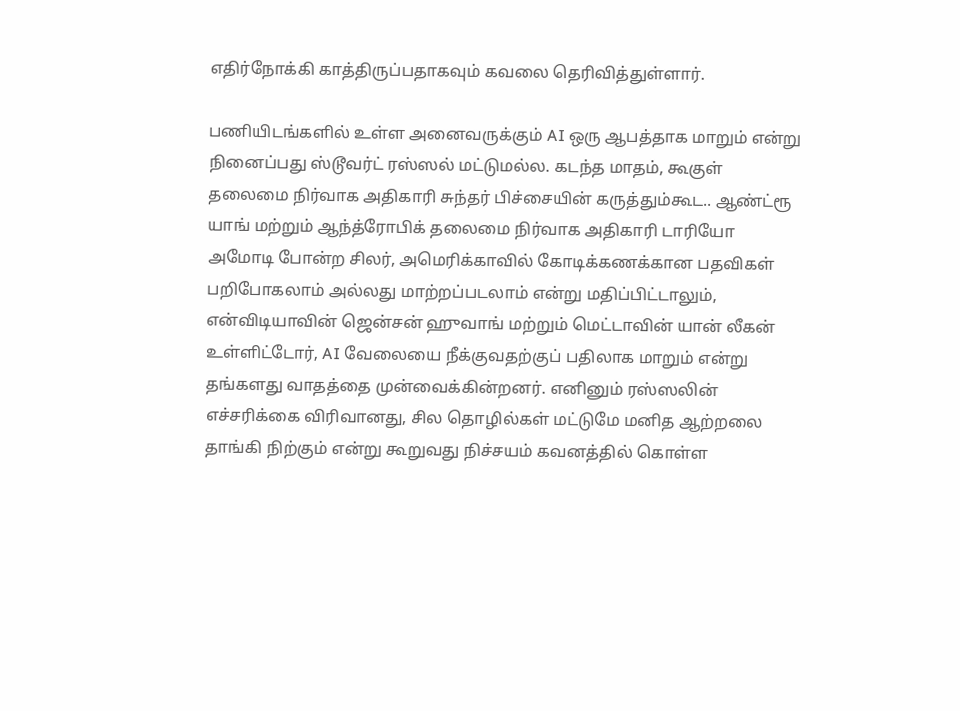எதிர்நோக்கி காத்திருப்பதாகவும் கவலை தெரிவித்துள்ளார்.

பணியிடங்களில் உள்ள அனைவருக்கும் AI ஒரு ஆபத்தாக மாறும் என்று நினைப்பது ஸ்டூவர்ட் ரஸ்ஸல் மட்டுமல்ல. கடந்த மாதம், கூகுள் தலைமை நிர்வாக அதிகாரி சுந்தர் பிச்சையின் கருத்தும்கூட.. ஆண்ட்ரூ யாங் மற்றும் ஆந்த்ரோபிக் தலைமை நிர்வாக அதிகாரி டாரியோ அமோடி போன்ற சிலர், அமெரிக்காவில் கோடிக்கணக்கான பதவிகள் பறிபோகலாம் அல்லது மாற்றப்படலாம் என்று மதிப்பிட்டாலும், என்விடியாவின் ஜென்சன் ஹுவாங் மற்றும் மெட்டாவின் யான் லீகன் உள்ளிட்டோர், AI வேலையை நீக்குவதற்குப் பதிலாக மாறும் என்று தங்களது வாதத்தை முன்வைக்கின்றனர். எனினும் ரஸ்ஸலின் எச்சரிக்கை விரிவானது, சில தொழில்கள் மட்டுமே மனித ஆற்றலை தாங்கி நிற்கும் என்று கூறுவது நிச்சயம் கவனத்தில் கொள்ள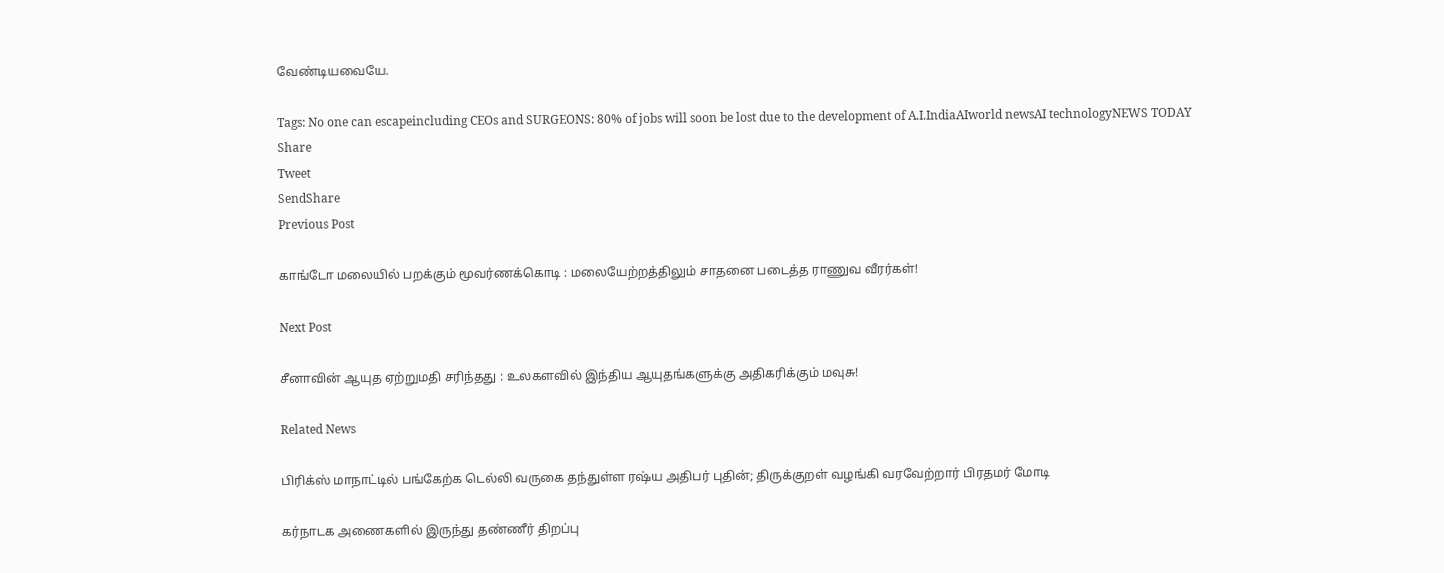வேண்டியவையே.

Tags: No one can escapeincluding CEOs and SURGEONS: 80% of jobs will soon be lost due to the development of A.I.IndiaAIworld newsAI technologyNEWS TODAY
Share
Tweet
SendShare
Previous Post

காங்டோ மலையில் பறக்கும் மூவர்ணக்கொடி : மலையேற்றத்திலும் சாதனை படைத்த ராணுவ வீரர்கள்!

Next Post

சீனாவின் ஆயுத ஏற்றுமதி சரிந்தது : உலகளவில் இந்திய ஆயுதங்களுக்கு அதிகரிக்கும் மவுசு!

Related News

பிரிக்ஸ் மாநாட்டில் பங்கேற்க டெல்லி வருகை தந்துள்ள ரஷ்ய அதிபர் புதின்; திருக்குறள் வழங்கி வரவேற்றார் பிரதமர் மோடி

கர்நாடக அணைகளில் இருந்து தண்ணீர் திறப்பு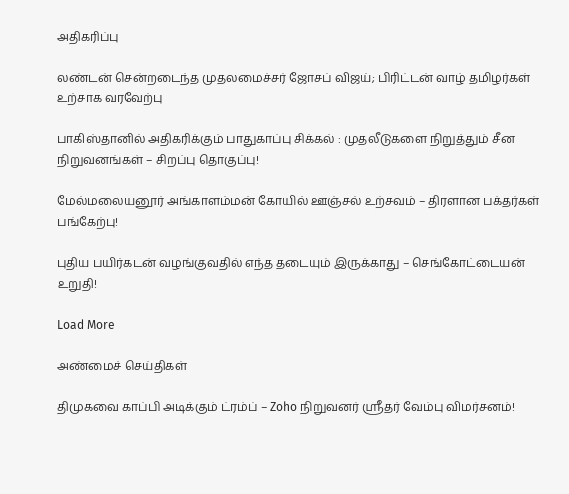அதிகரிப்பு

லண்டன் சென்றடைந்த முதலமைச்சர் ஜோசப் விஜய்; பிரிட்டன் வாழ் தமிழர்கள் உற்சாக வரவேற்பு

பாகிஸ்தானில் அதிகரிக்கும் பாதுகாப்பு சிக்கல் : முதலீடுகளை நிறுத்தும் சீன நிறுவனங்கள் – சிறப்பு தொகுப்பு!

மேல்மலையனூர் அங்காளம்மன் கோயில் ஊஞ்சல் உற்சவம் – திரளான பக்தர்கள் பங்கேற்பு!

புதிய பயிர்கடன் வழங்குவதில் எந்த தடையும் இருக்காது – செங்கோட்டையன் உறுதி!

Load More

அண்மைச் செய்திகள்

திமுகவை காப்பி அடிக்கும் ட்ரம்ப் – Zoho நிறுவனர் ஸ்ரீதர் வேம்பு விமர்சனம்!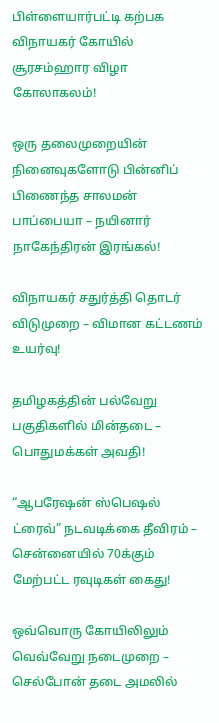பிள்ளையார்பட்டி கற்பக விநாயகர் கோயில் சூரசம்ஹார விழா கோலாகலம்!

ஒரு தலைமுறையின் நினைவுகளோடு பின்னிப் பிணைந்த சாலமன் பாப்பையா – நயினார் நாகேந்திரன் இரங்கல்!

விநாயகர் சதுர்த்தி தொடர் விடுமுறை – விமான கட்டணம் உயர்வு!

தமிழகத்தின் பல்வேறு பகுதிகளில் மின்தடை – பொதுமக்கள் அவதி!

“ஆபரேஷன் ஸ்பெஷல் ட்ரைவ்” நடவடிக்கை தீவிரம் – சென்னையில் 70க்கும் மேற்பட்ட ரவுடிகள் கைது!

ஒவ்வொரு கோயிலிலும் வெவ்வேறு நடைமுறை – செல்போன் தடை அமலில்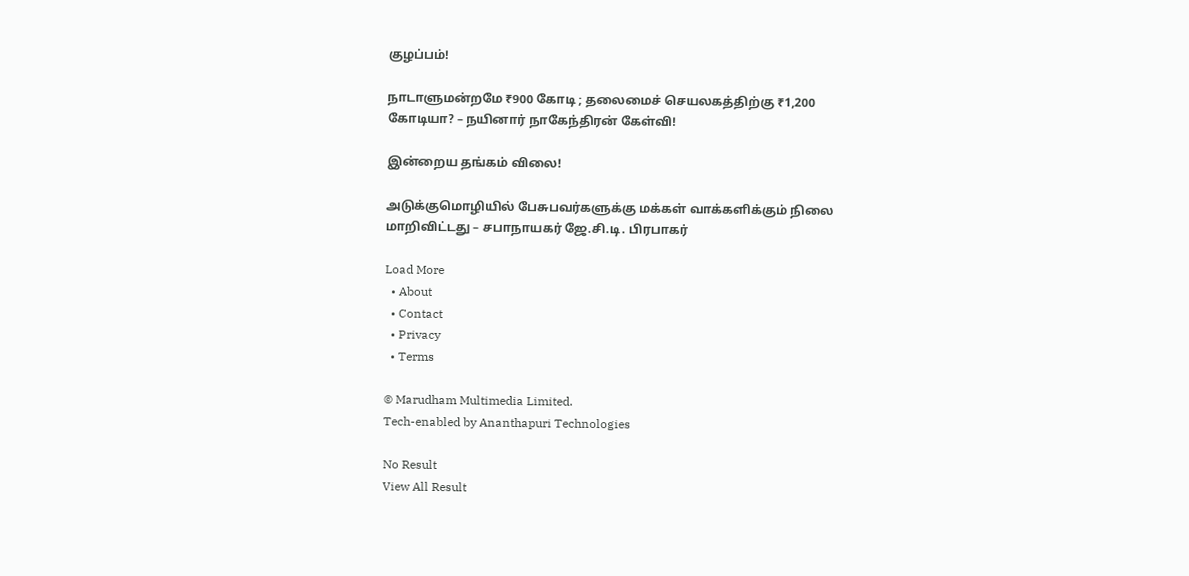குழப்பம்!

நாடாளுமன்றமே ₹900 கோடி ; தலைமைச் செயலகத்திற்கு ₹1,200 கோடியா? – நயினார் நாகேந்திரன் கேள்வி!

இன்றைய தங்கம் விலை!

அடுக்குமொழியில் பேசுபவர்களுக்கு மக்கள் வாக்களிக்கும் நிலை மாறிவிட்டது – சபாநாயகர் ஜே.சி.டி. பிரபாகர்

Load More
  • About
  • Contact
  • Privacy
  • Terms

© Marudham Multimedia Limited.
Tech-enabled by Ananthapuri Technologies

No Result
View All Result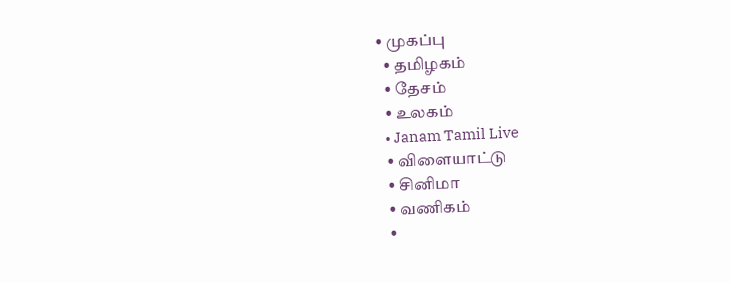• முகப்பு
  • தமிழகம்
  • தேசம்
  • உலகம்
  • Janam Tamil Live
  • விளையாட்டு
  • சினிமா
  • வணிகம்
  •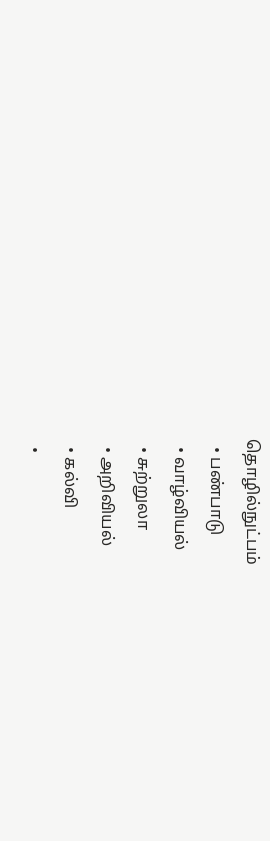தொழில்நுட்பம்
  • பண்பாடு
  • வாழ்வியல்
  • சுற்றுலா
  • அறிவியல்
  • கல்வி
  •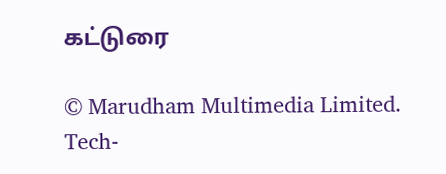கட்டுரை

© Marudham Multimedia Limited.
Tech-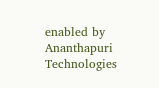enabled by Ananthapuri Technologies